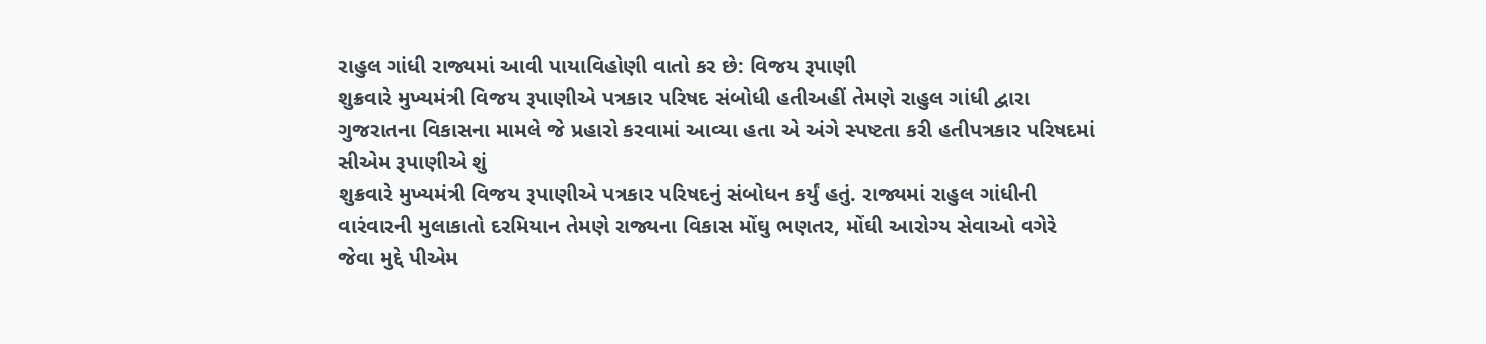રાહુલ ગાંધી રાજ્યમાં આવી પાયાવિહોણી વાતો કર છે: વિજય રૂપાણી
શુક્રવારે મુખ્યમંત્રી વિજય રૂપાણીએ પત્રકાર પરિષદ સંબોધી હતીઅહીં તેમણે રાહુલ ગાંધી દ્વારા ગુજરાતના વિકાસના મામલે જે પ્રહારો કરવામાં આવ્યા હતા એ અંગે સ્પષ્ટતા કરી હતીપત્રકાર પરિષદમાં સીએમ રૂપાણીએ શું
શુક્રવારે મુખ્યમંત્રી વિજય રૂપાણીએ પત્રકાર પરિષદનું સંબોધન કર્યું હતું. રાજ્યમાં રાહુલ ગાંધીની વારંવારની મુલાકાતો દરમિયાન તેમણે રાજ્યના વિકાસ મોંઘુ ભણતર, મોંઘી આરોગ્ય સેવાઓ વગેરે જેવા મુદ્દે પીએમ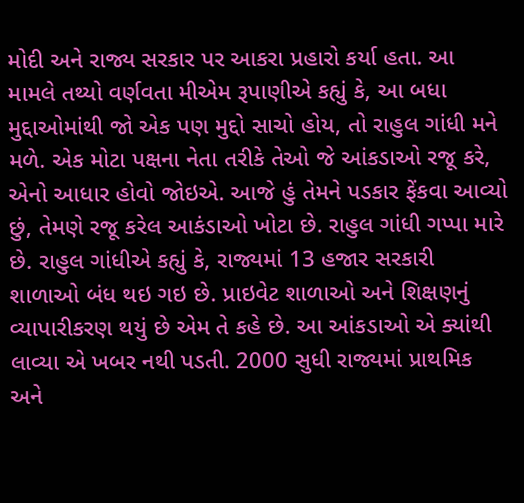મોદી અને રાજ્ય સરકાર પર આકરા પ્રહારો કર્યા હતા. આ મામલે તથ્યો વર્ણવતા મીએમ રૂપાણીએ કહ્યું કે, આ બધા મુદ્દાઓમાંથી જો એક પણ મુદ્દો સાચો હોય, તો રાહુલ ગાંધી મને મળે. એક મોટા પક્ષના નેતા તરીકે તેઓ જે આંકડાઓ રજૂ કરે, એનો આધાર હોવો જોઇએ. આજે હું તેમને પડકાર ફેંકવા આવ્યો છું, તેમણે રજૂ કરેલ આકંડાઓ ખોટા છે. રાહુલ ગાંધી ગપ્પા મારે છે. રાહુલ ગાંધીએ કહ્યું કે, રાજ્યમાં 13 હજાર સરકારી શાળાઓ બંધ થઇ ગઇ છે. પ્રાઇવેટ શાળાઓ અને શિક્ષણનું વ્યાપારીકરણ થયું છે એમ તે કહે છે. આ આંકડાઓ એ ક્યાંથી લાવ્યા એ ખબર નથી પડતી. 2000 સુધી રાજ્યમાં પ્રાથમિક અને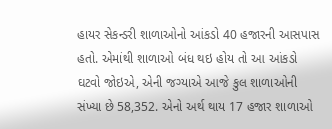હાયર સેકન્ડરી શાળાઓનો આંકડો 40 હજારની આસપાસ હતો. એમાંથી શાળાઓ બંધ થઇ હોય તો આ આંકડો ઘટવો જોઇએ, એની જગ્યાએ આજે કુલ શાળાઓની સંખ્યા છે 58,352. એનો અર્થ થાય 17 હજાર શાળાઓ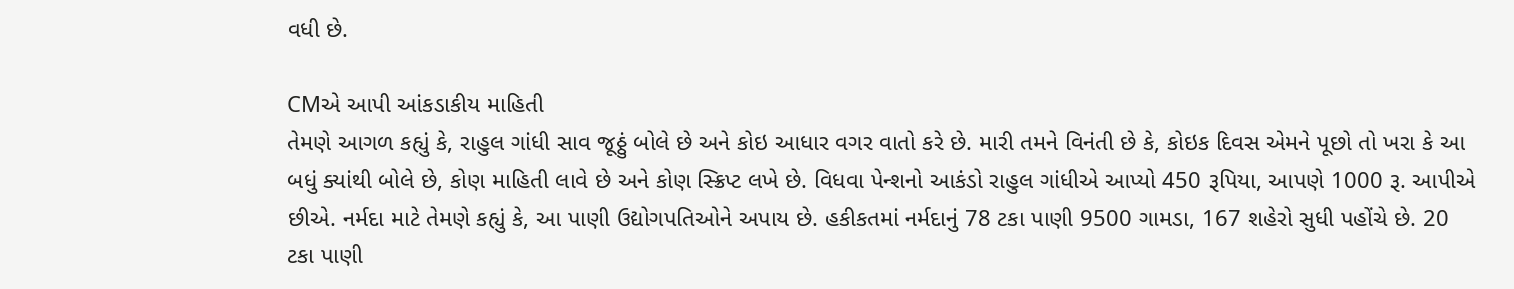વધી છે.

CMએ આપી આંકડાકીય માહિતી
તેમણે આગળ કહ્યું કે, રાહુલ ગાંધી સાવ જૂઠ્ઠું બોલે છે અને કોઇ આધાર વગર વાતો કરે છે. મારી તમને વિનંતી છે કે, કોઇક દિવસ એમને પૂછો તો ખરા કે આ બધું ક્યાંથી બોલે છે, કોણ માહિતી લાવે છે અને કોણ સ્ક્રિપ્ટ લખે છે. વિધવા પેન્શનો આકંડો રાહુલ ગાંધીએ આપ્યો 450 રૂપિયા, આપણે 1000 રૂ. આપીએ છીએ. નર્મદા માટે તેમણે કહ્યું કે, આ પાણી ઉદ્યોગપતિઓને અપાય છે. હકીકતમાં નર્મદાનું 78 ટકા પાણી 9500 ગામડા, 167 શહેરો સુધી પહોંચે છે. 20 ટકા પાણી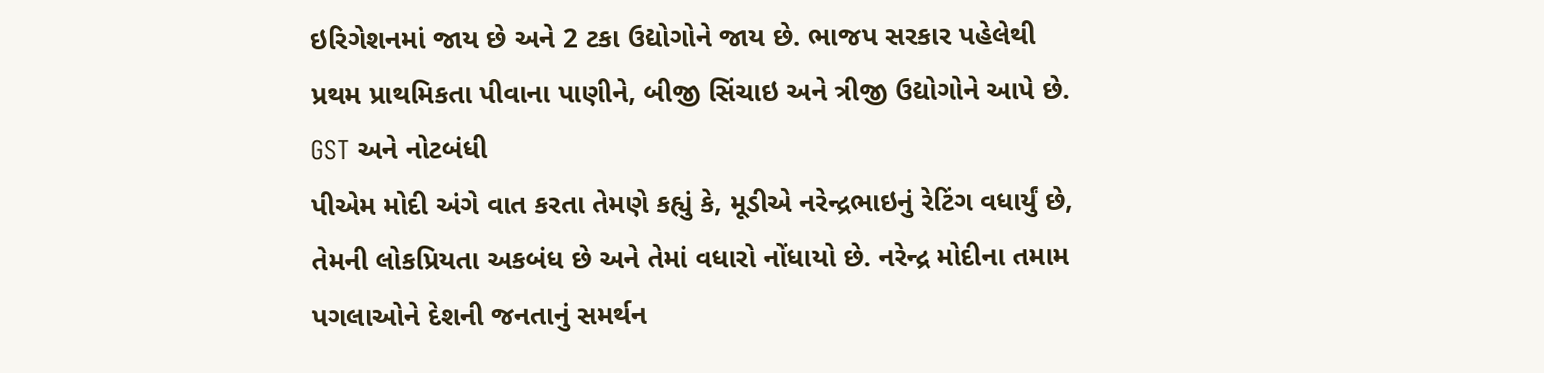ઇરિગેશનમાં જાય છે અને 2 ટકા ઉદ્યોગોને જાય છે. ભાજપ સરકાર પહેલેથી પ્રથમ પ્રાથમિકતા પીવાના પાણીને, બીજી સિંચાઇ અને ત્રીજી ઉદ્યોગોને આપે છે.
GST અને નોટબંધી
પીએમ મોદી અંગે વાત કરતા તેમણે કહ્યું કે, મૂડીએ નરેન્દ્રભાઇનું રેટિંગ વધાર્યું છે, તેમની લોકપ્રિયતા અકબંધ છે અને તેમાં વધારો નોંધાયો છે. નરેન્દ્ર મોદીના તમામ પગલાઓને દેશની જનતાનું સમર્થન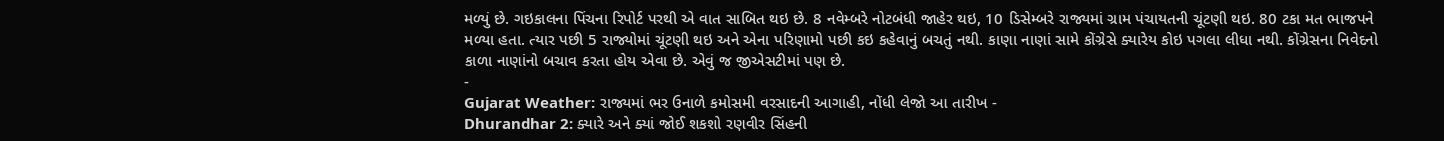મળ્યું છે. ગઇકાલના પિંચના રિપોર્ટ પરથી એ વાત સાબિત થઇ છે. 8 નવેમ્બરે નોટબંધી જાહેર થઇ, 10 ડિસેમ્બરે રાજ્યમાં ગ્રામ પંચાયતની ચૂંટણી થઇ. 80 ટકા મત ભાજપને મળ્યા હતા. ત્યાર પછી 5 રાજ્યોમાં ચૂંટણી થઇ અને એના પરિણામો પછી કઇ કહેવાનું બચતું નથી. કાણા નાણાં સામે કોંગ્રેસે ક્યારેય કોઇ પગલા લીધા નથી. કોંગ્રેસના નિવેદનો કાળા નાણાંનો બચાવ કરતા હોય એવા છે. એવું જ જીએસટીમાં પણ છે.
-
Gujarat Weather: રાજ્યમાં ભર ઉનાળે કમોસમી વરસાદની આગાહી, નોંધી લેજો આ તારીખ -
Dhurandhar 2: ક્યારે અને ક્યાં જોઈ શકશો રણવીર સિંહની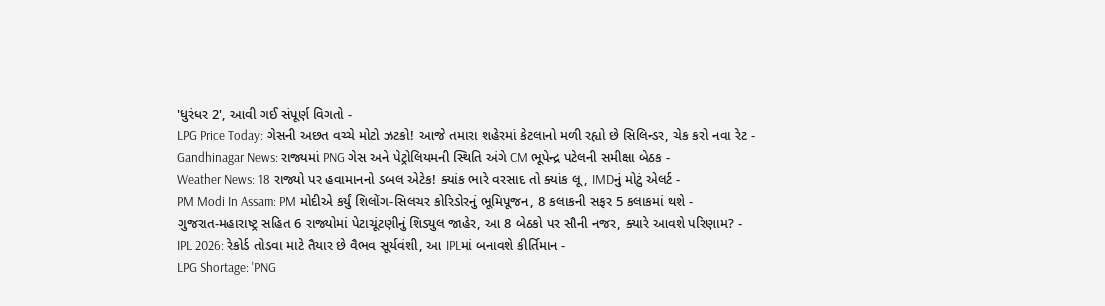'ધુરંધર 2', આવી ગઈ સંપૂર્ણ વિગતો -
LPG Price Today: ગેસની અછત વચ્ચે મોટો ઝટકો! આજે તમારા શહેરમાં કેટલાનો મળી રહ્યો છે સિલિન્ડર, ચેક કરો નવા રેટ -
Gandhinagar News: રાજ્યમાં PNG ગેસ અને પેટ્રોલિયમની સ્થિતિ અંગે CM ભૂપેન્દ્ર પટેલની સમીક્ષા બેઠક -
Weather News: 18 રાજ્યો પર હવામાનનો ડબલ એટેક! ક્યાંક ભારે વરસાદ તો ક્યાંક લૂ, IMDનું મોટું એલર્ટ -
PM Modi In Assam: PM મોદીએ કર્યું શિલોંગ-સિલચર કોરિડોરનું ભૂમિપૂજન, 8 કલાકની સફર 5 કલાકમાં થશે -
ગુજરાત-મહારાષ્ટ્ર સહિત 6 રાજ્યોમાં પેટાચૂંટણીનું શિડ્યુલ જાહેર, આ 8 બેઠકો પર સૌની નજર, ક્યારે આવશે પરિણામ? -
IPL 2026: રેકોર્ડ તોડવા માટે તૈયાર છે વૈભવ સૂર્યવંશી, આ IPLમાં બનાવશે કીર્તિમાન -
LPG Shortage: 'PNG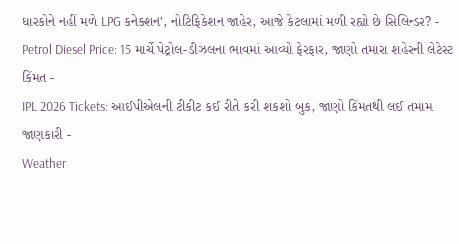ધારકોને નહીં મળે LPG કનેક્શન', નોટિફિકેશન જાહેર, આજે કેટલામાં મળી રહ્યો છે સિલિન્ડર? -
Petrol Diesel Price: 15 માર્ચે પેટ્રોલ-ડીઝલના ભાવમાં આવ્યો ફેરફાર, જાણો તમારા શહેરની લેટેસ્ટ કિંમત -
IPL 2026 Tickets: આઈપીએલની ટીકીટ કઈ રીતે કરી શકશો બુક, જાણો કિંમતથી લઈ તમામ જાણકારી -
Weather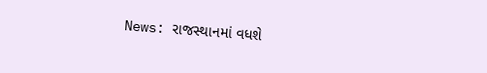News: રાજસ્થાનમાં વધશે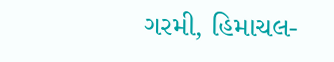ગરમી, હિમાચલ-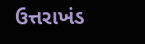ઉત્તરાખંડ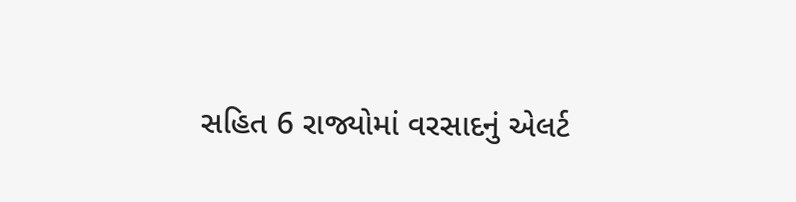સહિત 6 રાજ્યોમાં વરસાદનું એલર્ટ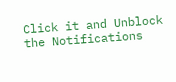Click it and Unblock the Notifications